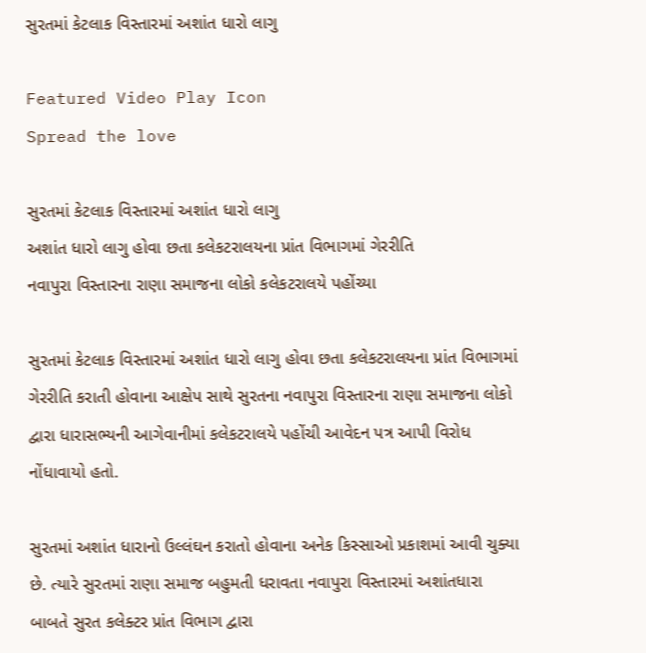સુરતમાં કેટલાક વિસ્તારમાં અશાંત ધારો લાગુ

Featured Video Play Icon
Spread the love

સુરતમાં કેટલાક વિસ્તારમાં અશાંત ધારો લાગુ
અશાંત ધારો લાગુ હોવા છતા કલેકટરાલયના પ્રાંત વિભાગમાં ગેરરીતિ
નવાપુરા વિસ્તારના રાણા સમાજના લોકો કલેકટરાલયે પહોંચ્યા

સુરતમાં કેટલાક વિસ્તારમાં અશાંત ધારો લાગુ હોવા છતા કલેકટરાલયના પ્રાંત વિભાગમાં ગેરરીતિ કરાતી હોવાના આક્ષેપ સાથે સુરતના નવાપુરા વિસ્તારના રાણા સમાજના લોકો દ્વારા ધારાસભ્યની આગેવાનીમાં કલેકટરાલયે પહોંચી આવેદન પત્ર આપી વિરોધ નોંધાવાયો હતો.

સુરતમાં અશાંત ધારાનો ઉલ્લંઘન કરાતો હોવાના અનેક કિસ્સાઓ પ્રકાશમાં આવી ચુક્યા છે. ત્યારે સુરતમાં રાણા સમાજ બહુમતી ધરાવતા નવાપુરા વિસ્તારમાં અશાંતધારા બાબતે સુરત કલેક્ટર પ્રાંત વિભાગ દ્વારા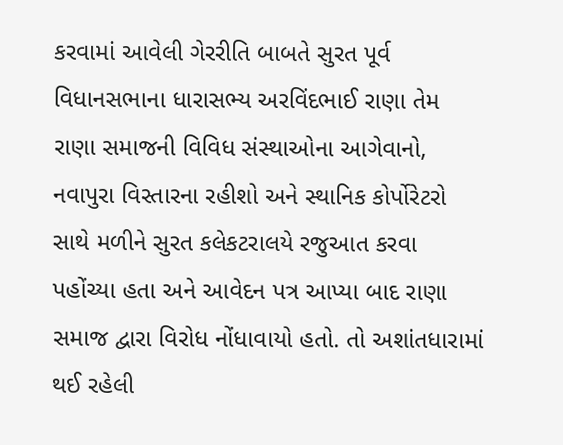કરવામાં આવેલી ગેરરીતિ બાબતે સુરત પૂર્વ વિધાનસભાના ધારાસભ્ય અરવિંદભાઈ રાણા તેમ રાણા સમાજની વિવિધ સંસ્થાઓના આગેવાનો, નવાપુરા વિસ્તારના રહીશો અને સ્થાનિક કોર્પોરેટરો સાથે મળીને સુરત કલેકટરાલયે રજુઆત કરવા પહોંચ્યા હતા અને આવેદન પત્ર આપ્યા બાદ રાણા સમાજ દ્વારા વિરોધ નોંધાવાયો હતો. તો અશાંતધારામાં થઈ રહેલી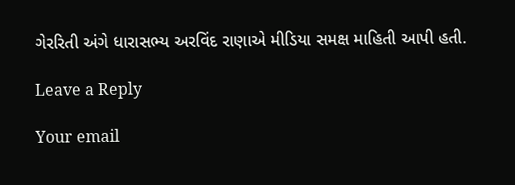ગેરરિતી અંગે ધારાસભ્ય અરવિંદ રાણાએ મીડિયા સમક્ષ માહિતી આપી હતી.

Leave a Reply

Your email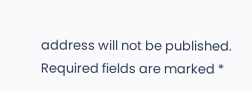address will not be published. Required fields are marked *